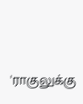'ராகுலுக்கு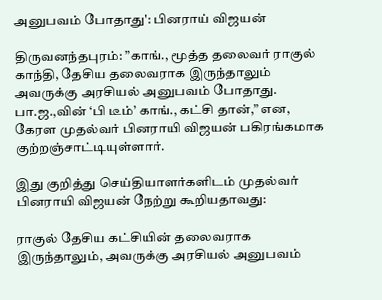அனுபவம் போதாது': பினராய் விஜயன்

திருவனந்தபுரம்: ”காங்., மூத்த தலைவர் ராகுல் காந்தி, தேசிய தலைவராக இருந்தாலும் அவருக்கு அரசியல் அனுபவம் போதாது. பா.ஜ.,வின் ‘பி டீம்’ காங்., கட்சி தான்,” என, கேரள முதல்வர் பினராயி விஜயன் பகிரங்கமாக குற்றஞ்சாட்டியுள்ளார்.

இது குறித்து செய்தியாளர்களிடம் முதல்வர் பினராயி விஜயன் நேற்று கூறியதாவது:

ராகுல் தேசிய கட்சியின் தலைவராக இருந்தாலும், அவருக்கு அரசியல் அனுபவம்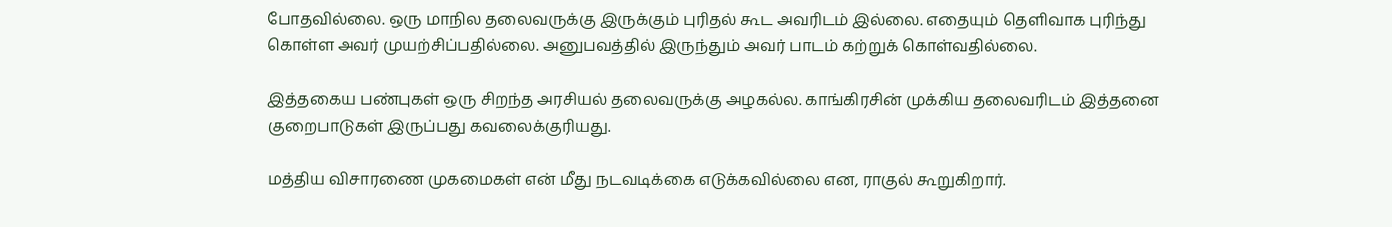போதவில்லை. ஒரு மாநில தலைவருக்கு இருக்கும் புரிதல் கூட அவரிடம் இல்லை. எதையும் தெளிவாக புரிந்து கொள்ள அவர் முயற்சிப்பதில்லை. அனுபவத்தில் இருந்தும் அவர் பாடம் கற்றுக் கொள்வதில்லை.

இத்தகைய பண்புகள் ஒரு சிறந்த அரசியல் தலைவருக்கு அழகல்ல. காங்கிரசின் முக்கிய தலைவரிடம் இத்தனை குறைபாடுகள் இருப்பது கவலைக்குரியது.

மத்திய விசாரணை முகமைகள் என் மீது நடவடிக்கை எடுக்கவில்லை என, ராகுல் கூறுகிறார்.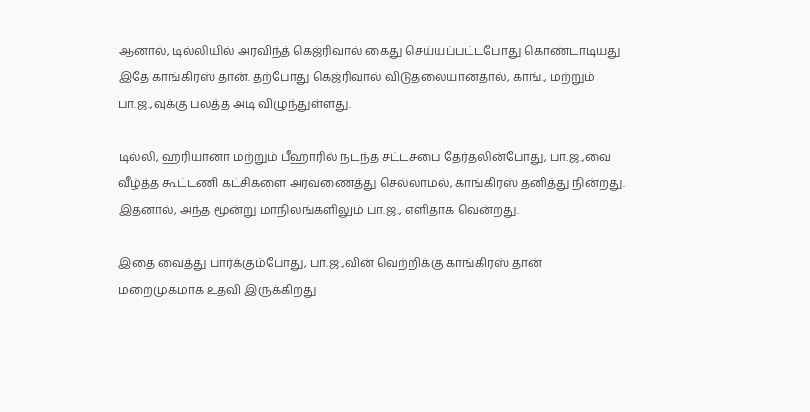ஆனால், டில்லியில் அரவிந்த் கெஜ்ரிவால் கைது செய்யப்பட்டபோது கொண்டாடியது இதே காங்கிரஸ் தான். தற்போது கெஜ்ரிவால் விடுதலையானதால், காங்., மற்றும் பா.ஜ.,வுக்கு பலத்த அடி விழுந்துள்ளது.

டில்லி, ஹரியானா மற்றும் பீஹாரில் நடந்த சட்டசபை தேர்தலின்போது, பா.ஜ.,வை வீழ்த்த கூட்டணி கட்சிகளை அரவணைத்து செல்லாமல், காங்கிரஸ் தனித்து நின்றது. இதனால், அந்த மூன்று மாநிலங்களிலும் பா.ஜ., எளிதாக வென்றது.

இதை வைத்து பார்க்கும்போது, பா.ஜ.,வின் வெற்றிக்கு காங்கிரஸ் தான் மறைமுகமாக உதவி இருக்கிறது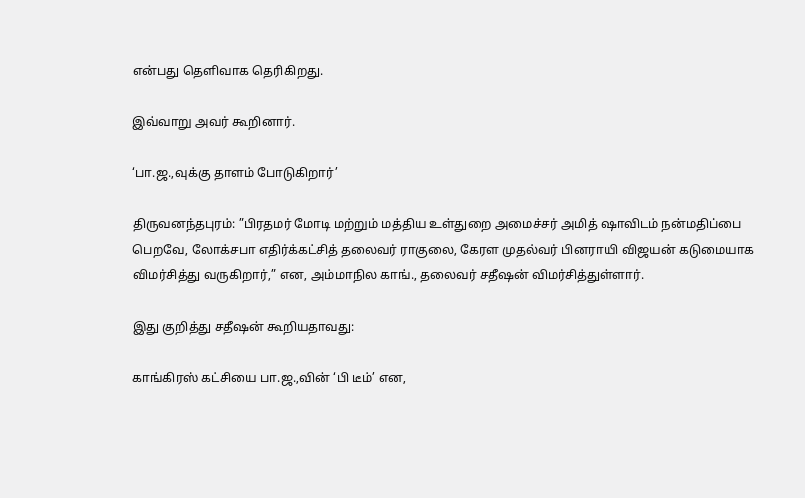என்பது தெளிவாக தெரிகிறது.

இவ்வாறு அவர் கூறினார்.

‘பா.ஜ.,வுக்கு தாளம் போடுகிறார்’

திருவனந்தபுரம்: ”பிரதமர் மோடி மற்றும் மத்திய உள்துறை அமைச்சர் அமித் ஷாவிடம் நன்மதிப்பை பெறவே, லோக்சபா எதிர்க்கட்சித் தலைவர் ராகுலை, கேரள முதல்வர் பினராயி விஜயன் கடுமையாக விமர்சித்து வருகிறார்,” என, அம்மாநில காங்., தலைவர் சதீஷன் விமர்சித்துள்ளார்.

இது குறித்து சதீஷன் கூறியதாவது:

காங்கிரஸ் கட்சியை பா.ஜ.,வின் ‘பி டீம்’ என,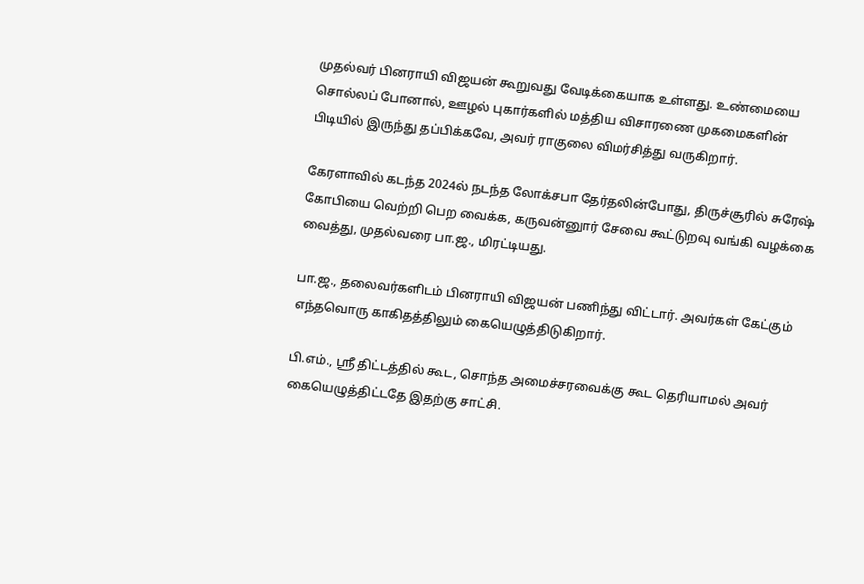முதல்வர் பினராயி விஜயன் கூறுவது வேடிக்கையாக உள்ளது. உண்மையை சொல்லப் போனால், ஊழல் புகார்களில் மத்திய விசாரணை முகமைகளின் பிடியில் இருந்து தப்பிக்கவே, அவர் ராகுலை விமர்சித்து வருகிறார்.

கேரளாவில் கடந்த 2024ல் நடந்த லோக்சபா தேர்தலின்போது, திருச்சூரில் சுரேஷ் கோபியை வெற்றி பெற வைக்க, கருவன்னுார் சேவை கூட்டுறவு வங்கி வழக்கை வைத்து, முதல்வரை பா.ஜ., மிரட்டியது.

பா.ஜ., தலைவர்களிடம் பினராயி விஜயன் பணிந்து விட்டார். அவர்கள் கேட்கும் எந்தவொரு காகிதத்திலும் கையெழுத்திடுகிறார்.

பி.எம்., ஸ்ரீ திட்டத்தில் கூட, சொந்த அமைச்சரவைக்கு கூட தெரியாமல் அவர் கையெழுத்திட்டதே இதற்கு சாட்சி.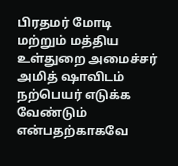பிரதமர் மோடி மற்றும் மத்திய உள்துறை அமைச்சர் அமித் ஷாவிடம் நற்பெயர் எடுக்க வேண்டும் என்பதற்காகவே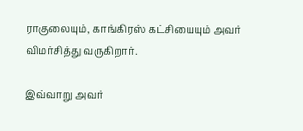ராகுலையும், காங்கிரஸ் கட்சியையும் அவர் விமர்சித்து வருகிறார்.

இவ்வாறு அவர்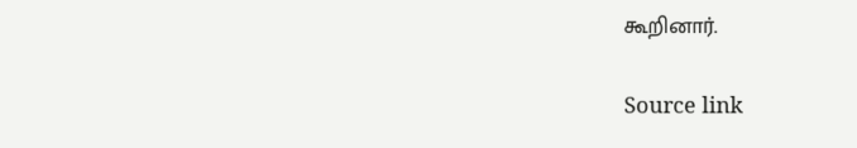கூறினார்.

Source link